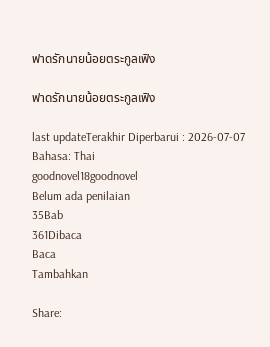ฟาดรักนายน้อยตระกูลเฟิง

ฟาดรักนายน้อยตระกูลเฟิง

last updateTerakhir Diperbarui : 2026-07-07
Bahasa: Thai
goodnovel18goodnovel
Belum ada penilaian
35Bab
361Dibaca
Baca
Tambahkan

Share: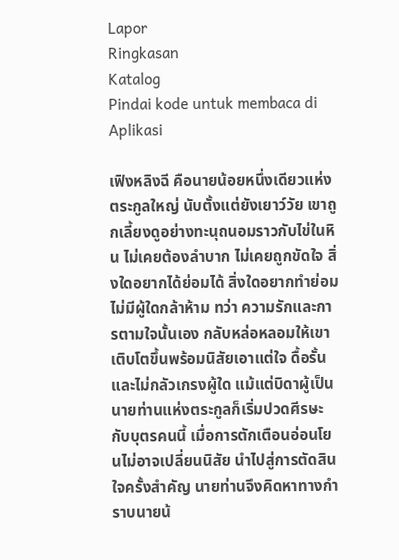Lapor
Ringkasan
Katalog
Pindai kode untuk membaca di Aplikasi

เฟิงหลิงฉี คือนายน้อยหนึ่งเดียวแห่งตระกูลใหญ่ นับตั้งแต่ยังเยาว์วัย เขาถูกเลี้ยงดูอย่างทะนุถนอมราวกับไข่ในหิน ไม่เคยต้องลำบาก ไม่เคยถูกขัดใจ สิ่งใดอยากได้ย่อมได้ สิ่งใดอยากทำย่อมไม่มีผู้ใดกล้าห้าม ทว่า ความรักและการตามใจนั้นเอง กลับหล่อหลอมให้เขาเติบโตขึ้นพร้อมนิสัยเอาแต่ใจ ดื้อรั้น และไม่กลัวเกรงผู้ใด แม้แต่บิดาผู้เป็นนายท่านแห่งตระกูลก็เริ่มปวดศีรษะกับบุตรคนนี้ เมื่อการตักเตือนอ่อนโยนไม่อาจเปลี่ยนนิสัย นำไปสู่การตัดสินใจครั้งสำคัญ นายท่านจึงคิดหาทางกำราบนายน้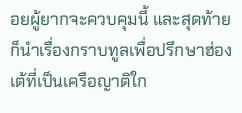อยผู้ยากจะควบคุมนี้ และสุดท้ายก็นำเรื่องกราบทูลเพื่อปรึกษาฮ่องเต้ที่เป็นเครือญาติใก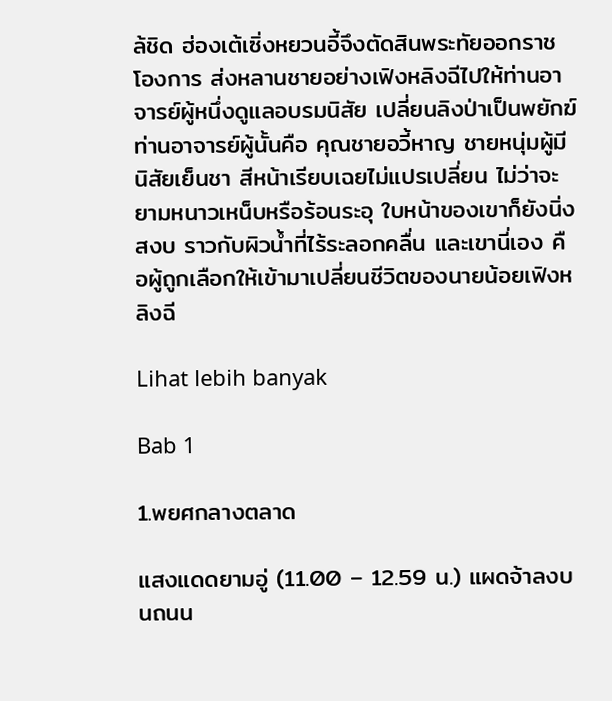ล้ชิด ฮ่องเต้เซิ่งหยวนอี้จึงตัดสินพระทัยออกราชโองการ ส่งหลานชายอย่างเฟิงหลิงฉีไปให้ท่านอาจารย์ผู้หนึ่งดูแลอบรมนิสัย เปลี่ยนลิงป่าเป็นพยักฆ์ ท่านอาจารย์ผู้นั้นคือ คุณชายอวี้หาญ ชายหนุ่มผู้มีนิสัยเย็นชา สีหน้าเรียบเฉยไม่แปรเปลี่ยน ไม่ว่าจะยามหนาวเหน็บหรือร้อนระอุ ใบหน้าของเขาก็ยังนิ่งสงบ ราวกับผิวน้ำที่ไร้ระลอกคลื่น และเขานี่เอง คือผู้ถูกเลือกให้เข้ามาเปลี่ยนชีวิตของนายน้อยเฟิงหลิงฉี

Lihat lebih banyak

Bab 1

1.พยศกลางตลาด

แสงแดดยามอู่ (11.00 – 12.59 น.) แผดจ้าลงบนถนน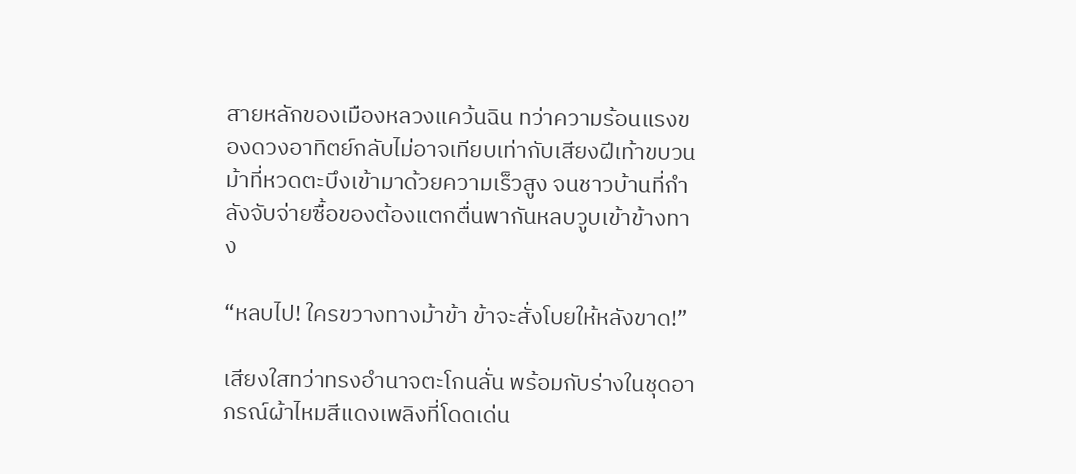สายหลักของเมืองหลวงแคว้นฉิน ทว่าความร้อนแรงของดวงอาทิตย์กลับไม่อาจเทียบเท่ากับเสียงฝีเท้าขบวนม้าที่หวดตะบึงเข้ามาด้วยความเร็วสูง จนชาวบ้านที่กำลังจับจ่ายซื้อของต้องแตกตื่นพากันหลบวูบเข้าข้างทาง

“หลบไป! ใครขวางทางม้าข้า ข้าจะสั่งโบยให้หลังขาด!”

เสียงใสทว่าทรงอำนาจตะโกนลั่น พร้อมกับร่างในชุดอาภรณ์ผ้าไหมสีแดงเพลิงที่โดดเด่น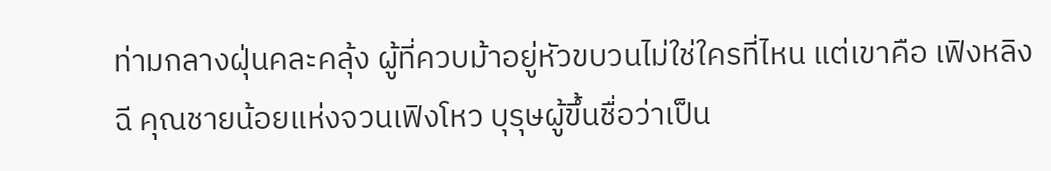ท่ามกลางฝุ่นคละคลุ้ง ผู้ที่ควบม้าอยู่หัวขบวนไม่ใช่ใครที่ไหน แต่เขาคือ เฟิงหลิงฉี คุณชายน้อยแห่งจวนเฟิงโหว บุรุษผู้ขึ้นชื่อว่าเป็น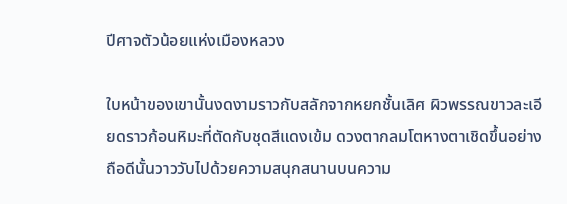ปีศาจตัวน้อยแห่งเมืองหลวง

ใบหน้าของเขานั้นงดงามราวกับสลักจากหยกชั้นเลิศ ผิวพรรณขาวละเอียดราวก้อนหิมะที่ตัดกับชุดสีแดงเข้ม ดวงตากลมโตหางตาเชิดขึ้นอย่างถือดีนั้นวาววับไปด้วยความสนุกสนานบนความ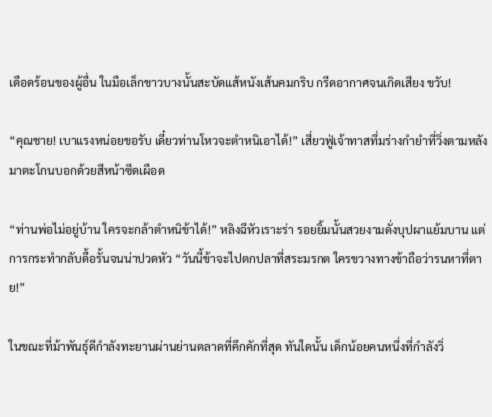เดือดร้อนของผู้อื่น ในมือเล็กขาวบางนั้นสะบัดแส้หนังเส้นคมกริบ กรีดอากาศจนเกิดเสียง ขวับ!

“คุณชาย! เบาแรงหน่อยขอรับ เดี๋ยวท่านโหวจะตำหนิเอาได้!” เสี่ยวฟู่เจ้าทาสทึ่มร่างกำยำที่วิ่งตามหลังมาตะโกนบอกด้วยสีหน้าซีดเผือด

“ท่านพ่อไม่อยู่บ้าน ใครจะกล้าตำหนิข้าได้!” หลิงฉีหัวเราะร่า รอยยิ้มนั้นสวยงามดั่งบุปผาแย้มบาน แต่การกระทำกลับดื้อรั้นจนน่าปวดหัว “วันนี้ข้าจะไปตกปลาที่สระมรกต ใครขวางทางข้าถือว่ารนหาที่ตาย!”

ในขณะที่ม้าพันธุ์ดีกำลังทะยานผ่านย่านตลาดที่คึกคักที่สุด ทันใดนั้น เด็กน้อยคนหนึ่งที่กำลังวิ่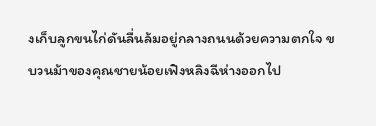งเก็บลูกขนไก่ดันลื่นล้มอยู่กลางถนนด้วยความตกใจ ขบวนม้าของคุณชายน้อยเฟิงหลิงฉีห่างออกไป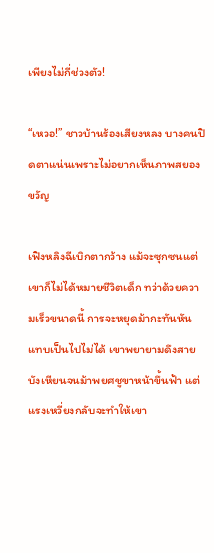เพียงไม่กี่ช่วงตัว!

“เหวอ!” ชาวบ้านร้องเสียงหลง บางคนปิดตาแน่นเพราะไม่อยากเห็นภาพสยองขวัญ

เฟิงหลิงฉีเบิกตากว้าง แม้จะซุกซนแต่เขาก็ไม่ได้หมายชีวิตเด็ก ทว่าด้วยความเร็วขนาดนี้ การจะหยุดม้ากะทันหันแทบเป็นไปไม่ได้ เขาพยายามดึงสายบังเหียนจนม้าพยศชูขาหน้าขึ้นฟ้า แต่แรงเหวี่ยงกลับจะทำให้เขา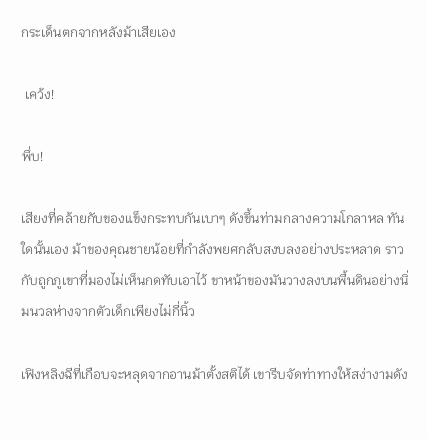กระเด็นตกจากหลังม้าเสียเอง

 เคว้ง!

พึ่บ!

เสียงที่คล้ายกับของแข็งกระทบกันเบาๆ ดังขึ้นท่ามกลางความโกลาหล ทันใดนั้นเอง ม้าของคุณชายน้อยที่กำลังพยศกลับสงบลงอย่างประหลาด ราวกับถูกภูเขาที่มองไม่เห็นกดทับเอาไว้ ขาหน้าของมันวางลงบนพื้นดินอย่างนิ่มนวลห่างจากตัวเด็กเพียงไม่กี่นิ้ว

เฟิงหลิงฉีที่เกือบจะหลุดจากอานม้าตั้งสติได้ เขารีบจัดท่าทางให้สง่างามดัง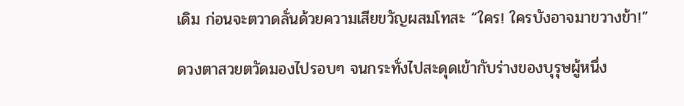เดิม ก่อนจะตวาดลั่นด้วยความเสียขวัญผสมโทสะ “ใคร! ใครบังอาจมาขวางข้า!”

ดวงตาสวยตวัดมองไปรอบๆ จนกระทั่งไปสะดุดเข้ากับร่างของบุรุษผู้หนึ่ง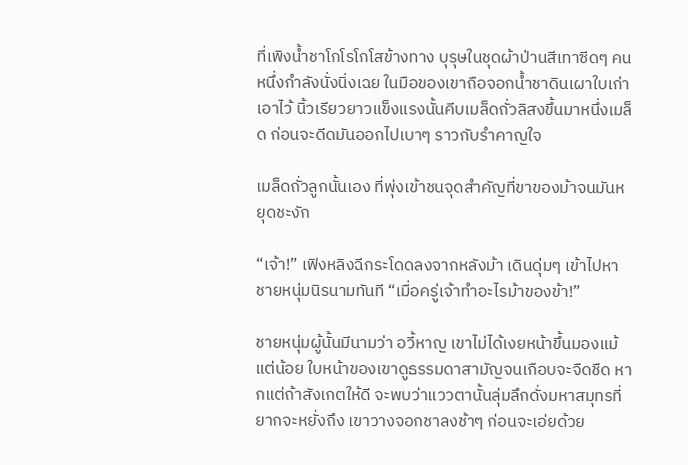ที่เพิงน้ำชาโกโรโกโสข้างทาง บุรุษในชุดผ้าป่านสีเทาซีดๆ คนหนึ่งกำลังนั่งนิ่งเฉย ในมือของเขาถือจอกน้ำชาดินเผาใบเก่าเอาไว้ นิ้วเรียวยาวแข็งแรงนั้นคีบเมล็ดถั่วลิสงขึ้นมาหนึ่งเมล็ด ก่อนจะดีดมันออกไปเบาๆ ราวกับรำคาญใจ

เมล็ดถั่วลูกนั้นเอง ที่พุ่งเข้าชนจุดสำคัญที่ขาของม้าจนมันหยุดชะงัก

“เจ้า!” เฟิงหลิงฉีกระโดดลงจากหลังม้า เดินดุ่มๆ เข้าไปหาชายหนุ่มนิรนามทันที “เมื่อครู่เจ้าทำอะไรม้าของข้า!”

ชายหนุ่มผู้นั้นมีนามว่า อวี้หาญ เขาไม่ได้เงยหน้าขึ้นมองแม้แต่น้อย ใบหน้าของเขาดูธรรมดาสามัญจนเกือบจะจืดชืด หากแต่ถ้าสังเกตให้ดี จะพบว่าแววตานั้นลุ่มลึกดั่งมหาสมุทรที่ยากจะหยั่งถึง เขาวางจอกชาลงช้าๆ ก่อนจะเอ่ยด้วย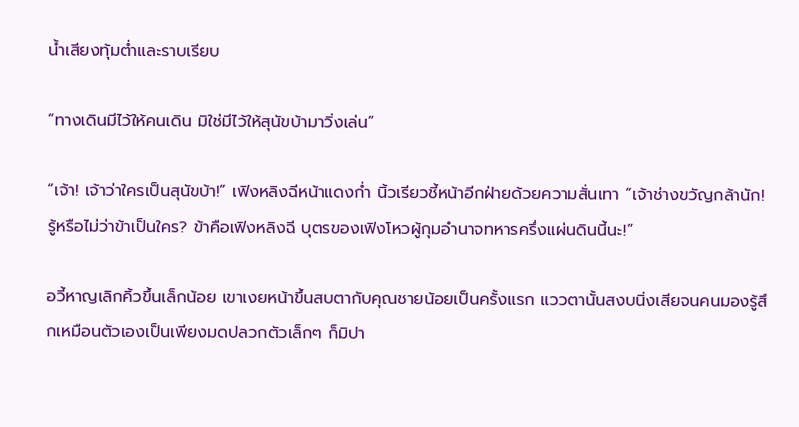น้ำเสียงทุ้มต่ำและราบเรียบ

“ทางเดินมีไว้ให้คนเดิน มิใช่มีไว้ให้สุนัขบ้ามาวิ่งเล่น”

“เจ้า! เจ้าว่าใครเป็นสุนัขบ้า!” เฟิงหลิงฉีหน้าแดงก่ำ นิ้วเรียวชี้หน้าอีกฝ่ายด้วยความสั่นเทา “เจ้าช่างขวัญกล้านัก! รู้หรือไม่ว่าข้าเป็นใคร? ข้าคือเฟิงหลิงฉี บุตรของเฟิงโหวผู้กุมอำนาจทหารครึ่งแผ่นดินนี้นะ!”

อวี้หาญเลิกคิ้วขึ้นเล็กน้อย เขาเงยหน้าขึ้นสบตากับคุณชายน้อยเป็นครั้งแรก แววตานั้นสงบนิ่งเสียจนคนมองรู้สึกเหมือนตัวเองเป็นเพียงมดปลวกตัวเล็กๆ ก็มิปา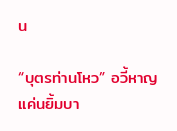น

“บุตรท่านโหว” อวี้หาญแค่นยิ้มบา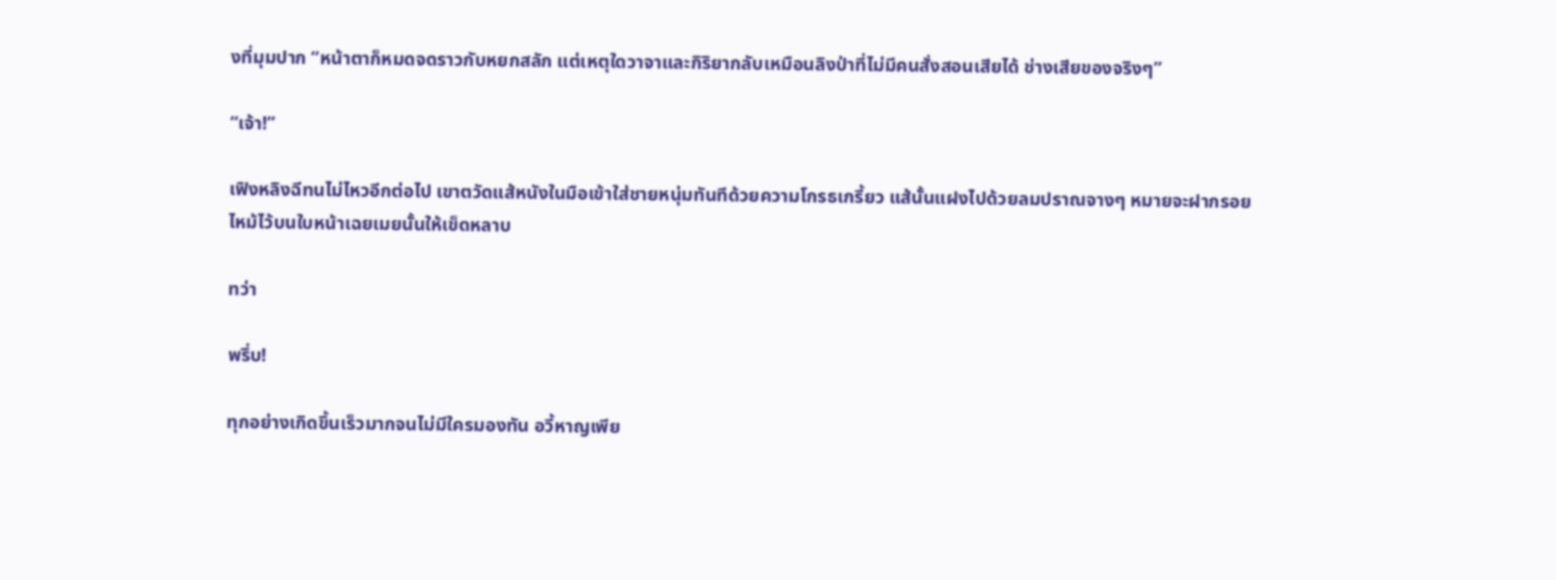งที่มุมปาก “หน้าตาก็หมดจดราวกับหยกสลัก แต่เหตุใดวาจาและกิริยากลับเหมือนลิงป่าที่ไม่มีคนสั่งสอนเสียได้ ช่างเสียของจริงๆ”

“เจ้า!”

เฟิงหลิงฉีทนไม่ไหวอีกต่อไป เขาตวัดแส้หนังในมือเข้าใส่ชายหนุ่มทันทีด้วยความโกรธเกรี้ยว แส้นั้นแฝงไปด้วยลมปราณจางๆ หมายจะฝากรอยไหม้ไว้บนใบหน้าเฉยเมยนั้นให้เข็ดหลาบ

ทว่า

พรึ่บ!

ทุกอย่างเกิดขึ้นเร็วมากจนไม่มีใครมองทัน อวี้หาญเพีย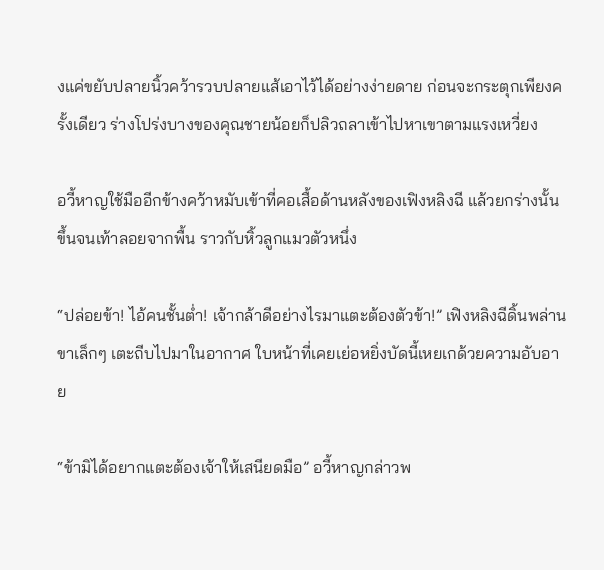งแค่ขยับปลายนิ้วคว้ารวบปลายแส้เอาไว้ได้อย่างง่ายดาย ก่อนจะกระตุกเพียงครั้งเดียว ร่างโปร่งบางของคุณชายน้อยก็ปลิวถลาเข้าไปหาเขาตามแรงเหวี่ยง

อวี้หาญใช้มืออีกข้างคว้าหมับเข้าที่คอเสื้อด้านหลังของเฟิงหลิงฉี แล้วยกร่างนั้นขึ้นจนเท้าลอยจากพื้น ราวกับหิ้วลูกแมวตัวหนึ่ง

“ปล่อยข้า! ไอ้คนชั้นต่ำ! เจ้ากล้าดีอย่างไรมาแตะต้องตัวข้า!” เฟิงหลิงฉีดิ้นพล่าน ขาเล็กๆ เตะถีบไปมาในอากาศ ใบหน้าที่เคยเย่อหยิ่งบัดนี้เหยเกด้วยความอับอาย

“ข้ามิได้อยากแตะต้องเจ้าให้เสนียดมือ” อวี้หาญกล่าวพ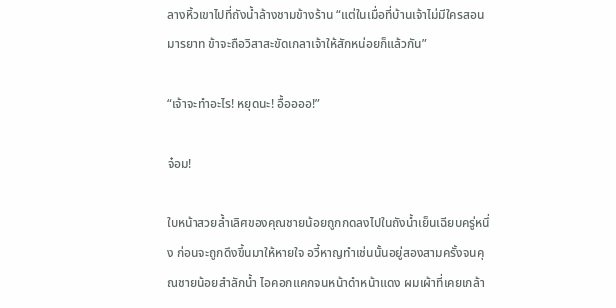ลางหิ้วเขาไปที่ถังน้ำล้างชามข้างร้าน “แต่ในเมื่อที่บ้านเจ้าไม่มีใครสอนมารยาท ข้าจะถือวิสาสะขัดเกลาเจ้าให้สักหน่อยก็แล้วกัน”

“เจ้าจะทำอะไร! หยุดนะ! อื้ออออ!”

จ๋อม!

ใบหน้าสวยล้ำเลิศของคุณชายน้อยถูกกดลงไปในถังน้ำเย็นเฉียบครู่หนึ่ง ก่อนจะถูกดึงขึ้นมาให้หายใจ อวี้หาญทำเช่นนั้นอยู่สองสามครั้งจนคุณชายน้อยสำลักน้ำ ไอคอกแคกจนหน้าดำหน้าแดง ผมเผ้าที่เคยเกล้า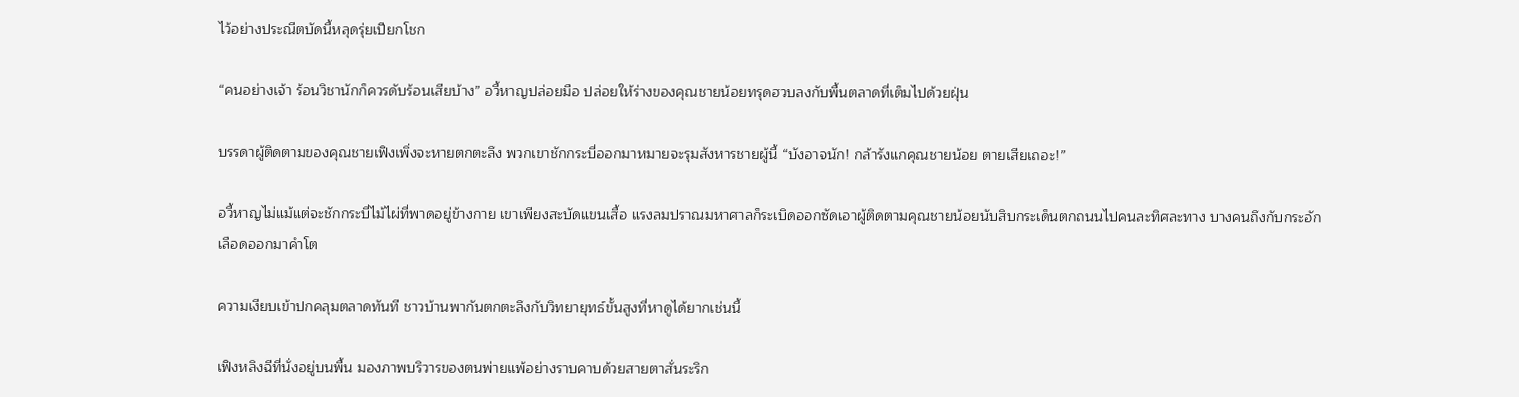ไว้อย่างประณีตบัดนี้หลุดรุ่ยเปียกโชก

“คนอย่างเจ้า ร้อนวิชานักก็ควรดับร้อนเสียบ้าง” อวี้หาญปล่อยมือ ปล่อยให้ร่างของคุณชายน้อยทรุดฮวบลงกับพื้นตลาดที่เต็มไปด้วยฝุ่น

บรรดาผู้ติดตามของคุณชายเฟิงเพิ่งจะหายตกตะลึง พวกเขาชักกระบี่ออกมาหมายจะรุมสังหารชายผู้นี้ “บังอาจนัก! กล้ารังแกคุณชายน้อย ตายเสียเถอะ!”

อวี้หาญไม่แม้แต่จะชักกระบี่ไม้ไผ่ที่พาดอยู่ข้างกาย เขาเพียงสะบัดแขนเสื้อ แรงลมปราณมหาศาลก็ระเบิดออกซัดเอาผู้ติดตามคุณชายน้อยนับสิบกระเด็นตกถนนไปคนละทิศละทาง บางคนถึงกับกระอักเลือดออกมาคำโต

ความเงียบเข้าปกคลุมตลาดทันที ชาวบ้านพากันตกตะลึงกับวิทยายุทธ์ขั้นสูงที่หาดูได้ยากเช่นนี้

เฟิงหลิงฉีที่นั่งอยู่บนพื้น มองภาพบริวารของตนพ่ายแพ้อย่างราบคาบด้วยสายตาสั่นระริก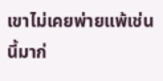เขาไม่เคยพ่ายแพ้เช่นนี้มาก่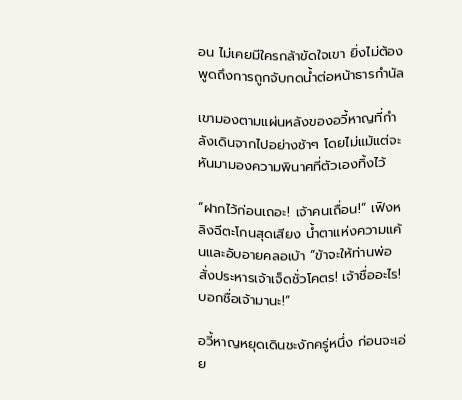อน ไม่เคยมีใครกล้าขัดใจเขา ยิ่งไม่ต้องพูดถึงการถูกจับกดน้ำต่อหน้าธารกำนัล

เขามองตามแผ่นหลังของอวี้หาญที่กำลังเดินจากไปอย่างช้าๆ โดยไม่แม้แต่จะหันมามองความพินาศที่ตัวเองทิ้งไว้

“ฝากไว้ก่อนเถอะ! เจ้าคนเถื่อน!” เฟิงหลิงฉีตะโกนสุดเสียง น้ำตาแห่งความแค้นและอับอายคลอเบ้า “ข้าจะให้ท่านพ่อสั่งประหารเจ้าเจ็ดชั่วโคตร! เจ้าชื่ออะไร! บอกชื่อเจ้ามานะ!”

อวี้หาญหยุดเดินชะงักครู่หนึ่ง ก่อนจะเอ่ย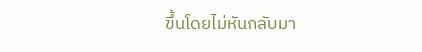ขึ้นโดยไม่หันกลับมา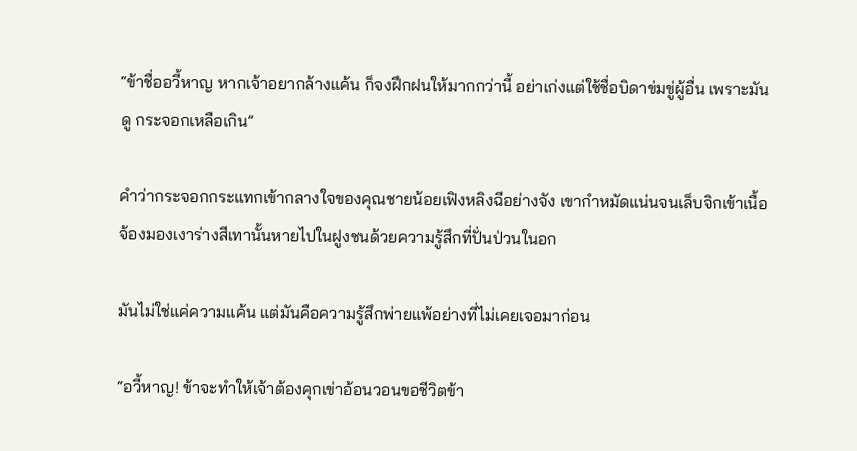“ข้าชื่ออวี้หาญ หากเจ้าอยากล้างแค้น ก็จงฝึกฝนให้มากกว่านี้ อย่าเก่งแต่ใช้ชื่อบิดาข่มขู่ผู้อื่น เพราะมันดู กระจอกเหลือเกิน”

คำว่ากระจอกกระแทกเข้ากลางใจของคุณชายน้อยเฟิงหลิงฉีอย่างจัง เขากำหมัดแน่นจนเล็บจิกเข้าเนื้อ จ้องมองเงาร่างสีเทานั้นหายไปในฝูงชนด้วยความรู้สึกที่ปั่นป่วนในอก

มันไม่ใช่แค่ความแค้น แต่มันคือความรู้สึกพ่ายแพ้อย่างที่ไม่เคยเจอมาก่อน

“อวี้หาญ! ข้าจะทำให้เจ้าต้องคุกเข่าอ้อนวอนขอชีวิตข้า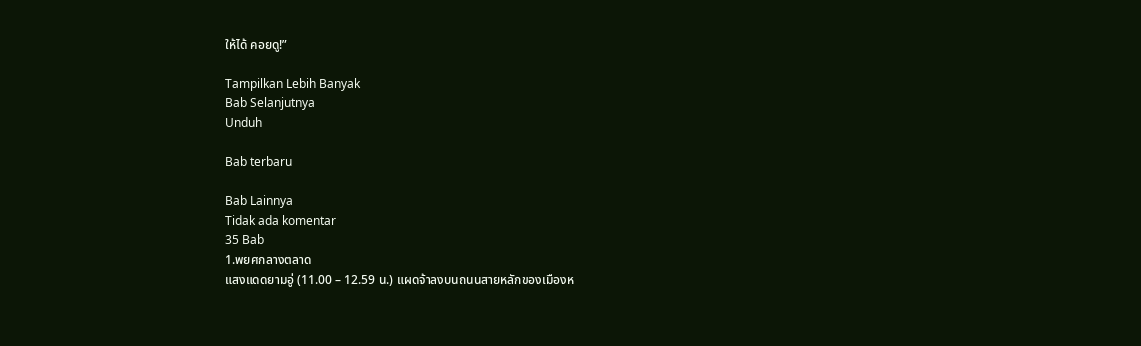ให้ได้ คอยดู!”

Tampilkan Lebih Banyak
Bab Selanjutnya
Unduh

Bab terbaru

Bab Lainnya
Tidak ada komentar
35 Bab
1.พยศกลางตลาด
แสงแดดยามอู่ (11.00 – 12.59 น.) แผดจ้าลงบนถนนสายหลักของเมืองห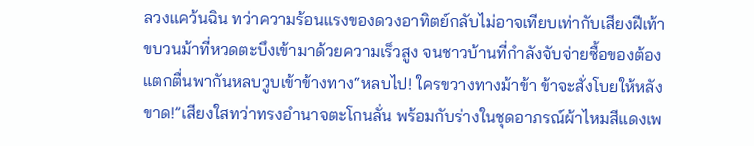ลวงแคว้นฉิน ทว่าความร้อนแรงของดวงอาทิตย์กลับไม่อาจเทียบเท่ากับเสียงฝีเท้าขบวนม้าที่หวดตะบึงเข้ามาด้วยความเร็วสูง จนชาวบ้านที่กำลังจับจ่ายซื้อของต้องแตกตื่นพากันหลบวูบเข้าข้างทาง“หลบไป! ใครขวางทางม้าข้า ข้าจะสั่งโบยให้หลังขาด!”เสียงใสทว่าทรงอำนาจตะโกนลั่น พร้อมกับร่างในชุดอาภรณ์ผ้าไหมสีแดงเพ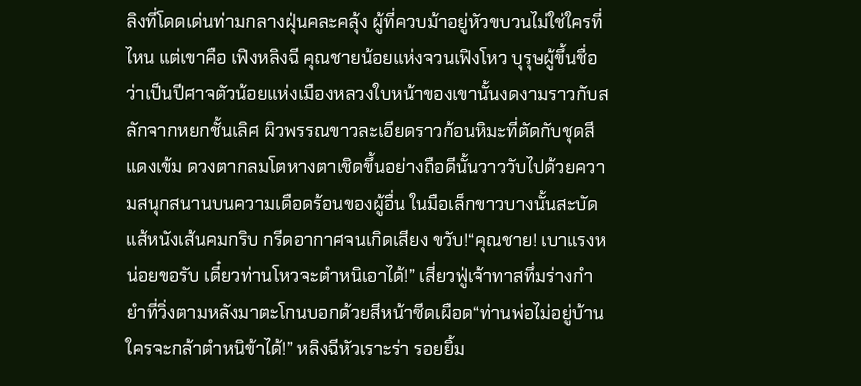ลิงที่โดดเด่นท่ามกลางฝุ่นคละคลุ้ง ผู้ที่ควบม้าอยู่หัวขบวนไม่ใช่ใครที่ไหน แต่เขาคือ เฟิงหลิงฉี คุณชายน้อยแห่งจวนเฟิงโหว บุรุษผู้ขึ้นชื่อว่าเป็นปีศาจตัวน้อยแห่งเมืองหลวงใบหน้าของเขานั้นงดงามราวกับสลักจากหยกชั้นเลิศ ผิวพรรณขาวละเอียดราวก้อนหิมะที่ตัดกับชุดสีแดงเข้ม ดวงตากลมโตหางตาเชิดขึ้นอย่างถือดีนั้นวาววับไปด้วยความสนุกสนานบนความเดือดร้อนของผู้อื่น ในมือเล็กขาวบางนั้นสะบัดแส้หนังเส้นคมกริบ กรีดอากาศจนเกิดเสียง ขวับ!“คุณชาย! เบาแรงหน่อยขอรับ เดี๋ยวท่านโหวจะตำหนิเอาได้!” เสี่ยวฟู่เจ้าทาสทึ่มร่างกำยำที่วิ่งตามหลังมาตะโกนบอกด้วยสีหน้าซีดเผือด“ท่านพ่อไม่อยู่บ้าน ใครจะกล้าตำหนิข้าได้!” หลิงฉีหัวเราะร่า รอยยิ้ม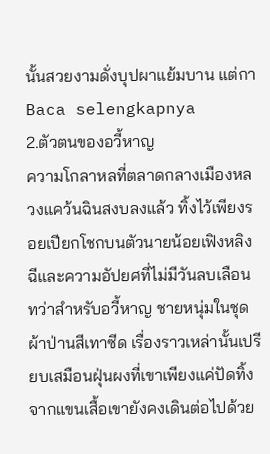นั้นสวยงามดั่งบุปผาแย้มบาน แต่กา
Baca selengkapnya
2.ตัวตนของอวี้หาญ
ความโกลาหลที่ตลาดกลางเมืองหลวงแคว้นฉินสงบลงแล้ว ทิ้งไว้เพียงรอยเปียกโชกบนตัวนายน้อยเฟิงหลิงฉีและความอัปยศที่ไม่มีวันลบเลือน ทว่าสำหรับอวี้หาญ ชายหนุ่มในชุดผ้าป่านสีเทาซีด เรื่องราวเหล่านั้นเปรียบเสมือนฝุ่นผงที่เขาเพียงแค่ปัดทิ้งจากแขนเสื้อเขายังคงเดินต่อไปด้วย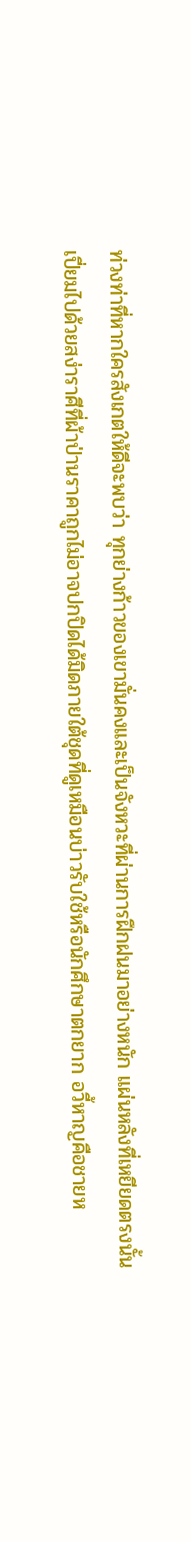ท่วงท่าที่หากใครสังเกตให้ดีจะพบว่า ทุกย่างก้าวของเขามั่นคงและเป็นจังหวะที่ผ่านการฝึกฝนมาอย่างหนัก แผ่นหลังที่เหยียดตรงนั้นเปี่ยมไปด้วยสง่าราศีที่ผ้าป่านราคาถูกไม่อาจปกปิดได้มิดภายใต้ชุดที่ดูเหมือนบ่าวรับใช้หรือนักศึกษาตกยาก อวี้หาญคือชายห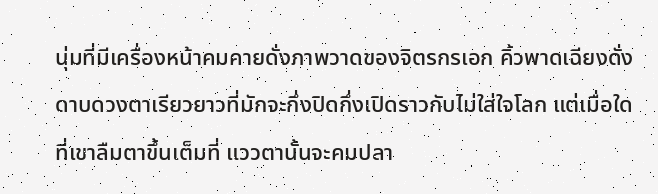นุ่มที่มีเครื่องหน้าคมคายดั่งภาพวาดของจิตรกรเอก คิ้วพาดเฉียงดั่งดาบดวงตาเรียวยาวที่มักจะกึ่งปิดกึ่งเปิดราวกับไม่ใส่ใจโลก แต่เมื่อใดที่เขาลืมตาขึ้นเต็มที่ แววตานั้นจะคมปลา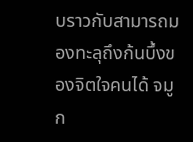บราวกับสามารถมองทะลุถึงก้นบึ้งของจิตใจคนได้ จมูก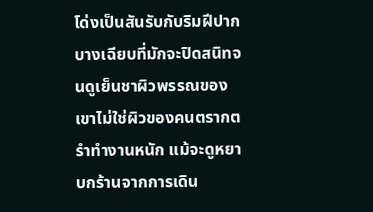โด่งเป็นสันรับกับริมฝีปากบางเฉียบที่มักจะปิดสนิทจนดูเย็นชาผิวพรรณของเขาไม่ใช่ผิวของคนตรากตรำทำงานหนัก แม้จะดูหยาบกร้านจากการเดิน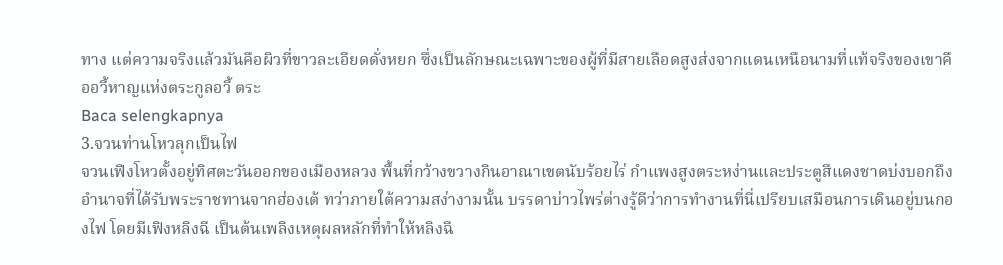ทาง แต่ความจริงแล้วมันคือผิวที่ขาวละเอียดดั่งหยก ซึ่งเป็นลักษณะเฉพาะของผู้ที่มีสายเลือดสูงส่งจากแดนเหนือนามที่แท้จริงของเขาคืออวี้หาญแห่งตระกูลอวี้ ตระ
Baca selengkapnya
3.จวนท่านโหวลุกเป็นไฟ
จวนเฟิงโหวตั้งอยู่ทิศตะวันออกของเมืองหลวง พื้นที่กว้างขวางกินอาณาเขตนับร้อยไร่ กำแพงสูงตระหง่านและประตูสีแดงชาดบ่งบอกถึงอำนาจที่ได้รับพระราชทานจากฮ่องเต้ ทว่าภายใต้ความสง่างามนั้น บรรดาบ่าวไพร่ต่างรู้ดีว่าการทำงานที่นี่เปรียบเสมือนการเดินอยู่บนกองไฟ โดยมีเฟิงหลิงฉี เป็นต้นเพลิงเหตุผลหลักที่ทำให้หลิงฉี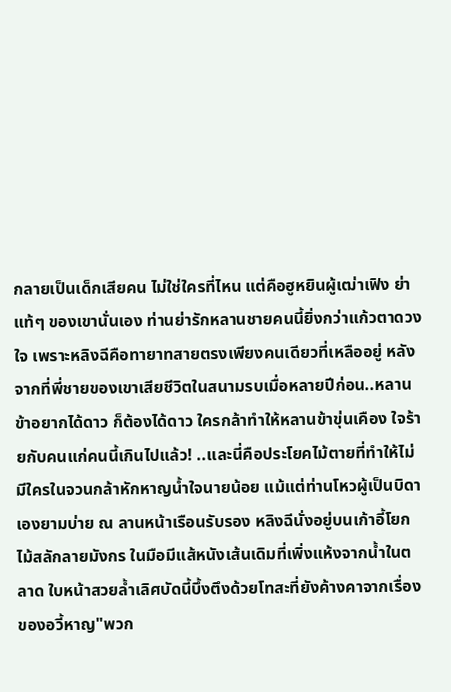กลายเป็นเด็กเสียคน ไม่ใช่ใครที่ไหน แต่คือฮูหยินผู้เฒ่าเฟิง ย่าแท้ๆ ของเขานั่นเอง ท่านย่ารักหลานชายคนนี้ยิ่งกว่าแก้วตาดวงใจ เพราะหลิงฉีคือทายาทสายตรงเพียงคนเดียวที่เหลืออยู่ หลังจากที่พี่ชายของเขาเสียชีวิตในสนามรบเมื่อหลายปีก่อน..หลานข้าอยากได้ดาว ก็ต้องได้ดาว ใครกล้าทำให้หลานข้าขุ่นเคือง ใจร้ายกับคนแก่คนนี้เกินไปแล้ว! ..และนี่คือประโยคไม้ตายที่ทำให้ไม่มีใครในจวนกล้าหักหาญน้ำใจนายน้อย แม้แต่ท่านโหวผู้เป็นบิดาเองยามบ่าย ณ ลานหน้าเรือนรับรอง หลิงฉีนั่งอยู่บนเก้าอี้โยกไม้สลักลายมังกร ในมือมีแส้หนังเส้นเดิมที่เพิ่งแห้งจากน้ำในตลาด ใบหน้าสวยล้ำเลิศบัดนี้บึ้งตึงด้วยโทสะที่ยังค้างคาจากเรื่องของอวี้หาญ"พวก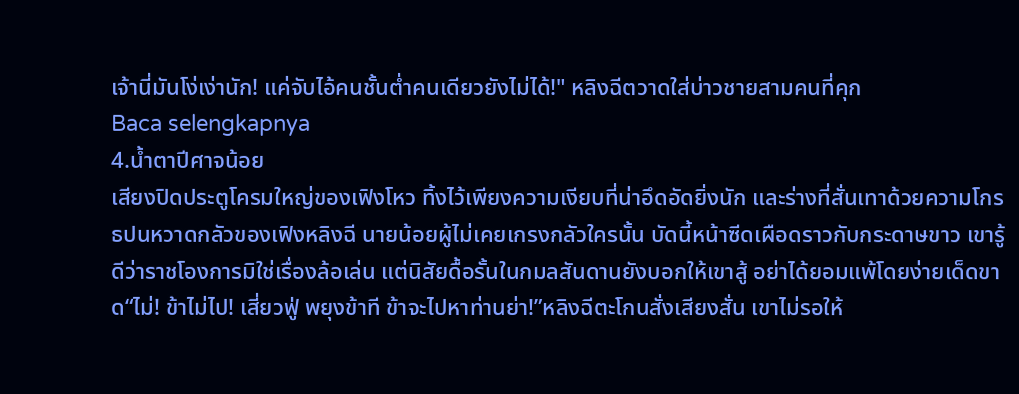เจ้านี่มันโง่เง่านัก! แค่จับไอ้คนชั้นต่ำคนเดียวยังไม่ได้!" หลิงฉีตวาดใส่บ่าวชายสามคนที่คุก
Baca selengkapnya
4.น้ำตาปีศาจน้อย
เสียงปิดประตูโครมใหญ่ของเฟิงโหว ทิ้งไว้เพียงความเงียบที่น่าอึดอัดยิ่งนัก และร่างที่สั่นเทาด้วยความโกรธปนหวาดกลัวของเฟิงหลิงฉี นายน้อยผู้ไม่เคยเกรงกลัวใครนั้น บัดนี้หน้าซีดเผือดราวกับกระดาษขาว เขารู้ดีว่าราชโองการมิใช่เรื่องล้อเล่น แต่นิสัยดื้อรั้นในกมลสันดานยังบอกให้เขาสู้ อย่าได้ยอมแพ้โดยง่ายเด็ดขาด“ไม่! ข้าไม่ไป! เสี่ยวฟู่ พยุงข้าที ข้าจะไปหาท่านย่า!”หลิงฉีตะโกนสั่งเสียงสั่น เขาไม่รอให้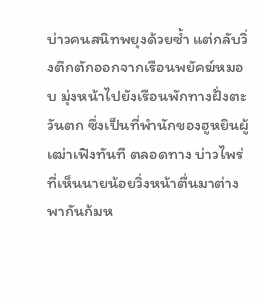บ่าวคนสนิทพยุงด้วยซ้ำ แต่กลับวิ่งตึกตักออกจากเรือนพยัคฆ์หมอบ มุ่งหน้าไปยังเรือนพักทางฝั่งตะวันตก ซึ่งเป็นที่พำนักของฮูหยินผู้เฒ่าเฟิงทันที ตลอดทาง บ่าวไพร่ที่เห็นนายน้อยวิ่งหน้าตื่นมาต่างพากันก้มห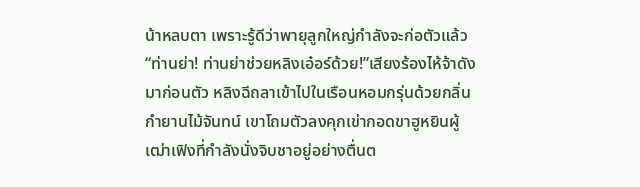น้าหลบตา เพราะรู้ดีว่าพายุลูกใหญ่กำลังจะก่อตัวแล้ว“ท่านย่า! ท่านย่าช่วยหลิงเอ๋อร์ด้วย!”เสียงร้องไห้จ้าดังมาก่อนตัว หลิงฉีถลาเข้าไปในเรือนหอมกรุ่นด้วยกลิ่นกำยานไม้จันทน์ เขาโถมตัวลงคุกเข่ากอดขาฮูหยินผู้เฒ่าเฟิงที่กำลังนั่งจิบชาอยู่อย่างตื่นต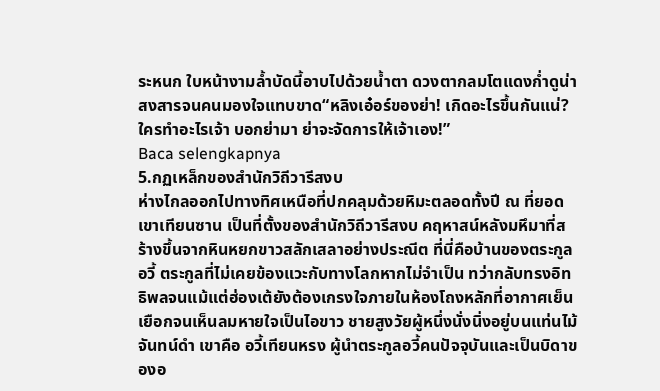ระหนก ใบหน้างามล้ำบัดนี้อาบไปด้วยน้ำตา ดวงตากลมโตแดงก่ำดูน่าสงสารจนคนมองใจแทบขาด“หลิงเอ๋อร์ของย่า! เกิดอะไรขึ้นกันแน่? ใครทำอะไรเจ้า บอกย่ามา ย่าจะจัดการให้เจ้าเอง!”
Baca selengkapnya
5.กฏเหล็กของสำนักวิถีวารีสงบ
ห่างไกลออกไปทางทิศเหนือที่ปกคลุมด้วยหิมะตลอดทั้งปี ณ ที่ยอดเขาเทียนซาน เป็นที่ตั้งของสำนักวิถีวารีสงบ คฤหาสน์หลังมหึมาที่สร้างขึ้นจากหินหยกขาวสลักเสลาอย่างประณีต ที่นี่คือบ้านของตระกูลอวี้ ตระกูลที่ไม่เคยข้องแวะกับทางโลกหากไม่จำเป็น ทว่ากลับทรงอิทธิพลจนแม้แต่ฮ่องเต้ยังต้องเกรงใจภายในห้องโถงหลักที่อากาศเย็นเยือกจนเห็นลมหายใจเป็นไอขาว ชายสูงวัยผู้หนึ่งนั่งนิ่งอยู่บนแท่นไม้จันทน์ดำ เขาคือ อวี้เทียนหรง ผู้นำตระกูลอวี้คนปัจจุบันและเป็นบิดาของอ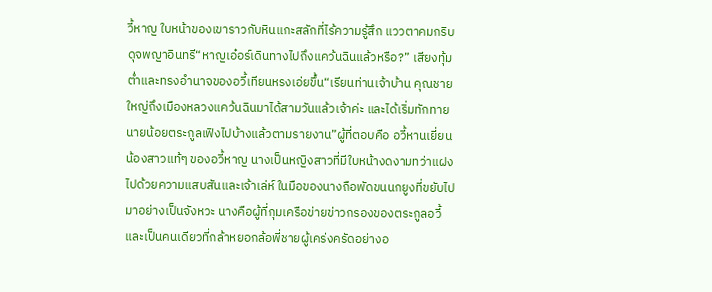วี้หาญ ใบหน้าของเขาราวกับหินแกะสลักที่ไร้ความรู้สึก แววตาคมกริบดุจพญาอินทรี“หาญเอ๋อร์เดินทางไปถึงแคว้นฉินแล้วหรือ?” เสียงทุ้มต่ำและทรงอำนาจของอวี้เทียนหรงเอ่ยขึ้น“เรียนท่านเจ้าบ้าน คุณชายใหญ่ถึงเมืองหลวงแคว้นฉินมาได้สามวันแล้วเจ้าค่ะ และได้เริ่มทักทายนายน้อยตระกูลเฟิงไปบ้างแล้วตามรายงาน”ผู้ที่ตอบคือ อวี้หานเยี่ยน น้องสาวแท้ๆ ของอวี้หาญ นางเป็นหญิงสาวที่มีใบหน้างดงามทว่าแฝงไปด้วยความแสบสันและเจ้าเล่ห์ ในมือของนางถือพัดขนนกยูงที่ขยับไปมาอย่างเป็นจังหวะ นางคือผู้ที่กุมเครือข่ายข่าวกรองของตระกูลอวี้ และเป็นคนเดียวที่กล้าหยอกล้อพี่ชายผู้เคร่งครัดอย่างอ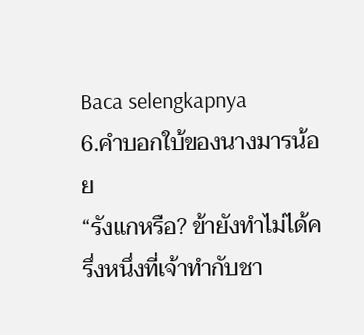Baca selengkapnya
6.คำบอกใบ้ของนางมารน้อย
“รังแกหรือ? ข้ายังทำไม่ได้ครึ่งหนึ่งที่เจ้าทำกับชา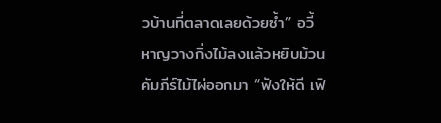วบ้านที่ตลาดเลยด้วยซ้ำ” อวี้หาญวางกิ่งไม้ลงแล้วหยิบม้วนคัมภีร์ไม้ไผ่ออกมา “ฟังให้ดี เฟิ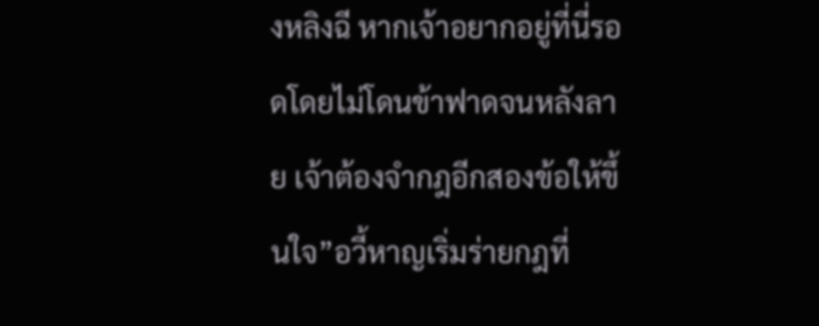งหลิงฉี หากเจ้าอยากอยู่ที่นี่รอดโดยไม่โดนข้าฟาดจนหลังลาย เจ้าต้องจำกฎอีกสองข้อให้ขึ้นใจ”อวี้หาญเริ่มร่ายกฎที่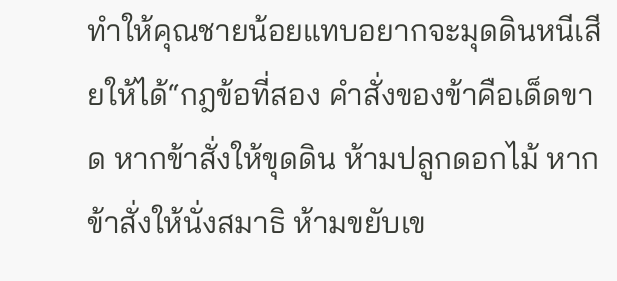ทำให้คุณชายน้อยแทบอยากจะมุดดินหนีเสียให้ได้“กฎข้อที่สอง คำสั่งของข้าคือเด็ดขาด หากข้าสั่งให้ขุดดิน ห้ามปลูกดอกไม้ หากข้าสั่งให้นั่งสมาธิ ห้ามขยับเข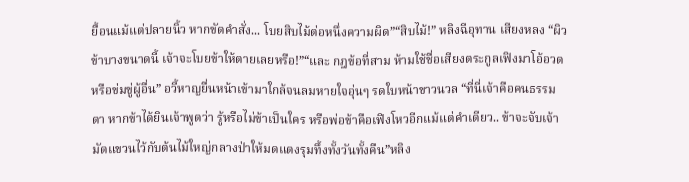ยื้อนแม้แต่ปลายนิ้ว หากขัดคำสั่ง... โบยสิบไม้ต่อหนึ่งความผิด”“สิบไม้!” หลิงฉีอุทาน เสียงหลง “ผิวข้าบางขนาดนี้ เจ้าจะโบยข้าให้ตายเลยหรือ!”“และ กฎข้อที่สาม ห้ามใช้ชื่อเสียงตระกูลเฟิงมาโอ้อวดหรือข่มขู่ผู้อื่น” อวี้หาญยื่นหน้าเข้ามาใกล้จนลมหายใจอุ่นๆ รดใบหน้าขาวนวล “ที่นี่เจ้าคือคนธรรมดา หากข้าได้ยินเจ้าพูดว่า รู้หรือไม่ข้าเป็นใคร หรือพ่อข้าคือเฟิงโหวอีกแม้แต่คำเดียว.. ข้าจะจับเจ้ามัดแขวนไว้กับต้นไม้ใหญ่กลางป่าให้มดแดงรุมทึ้งทั้งวันทั้งคืน”หลิง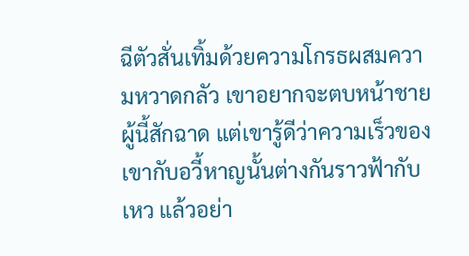ฉีตัวสั่นเทิ้มด้วยความโกรธผสมความหวาดกลัว เขาอยากจะตบหน้าชายผู้นี้สักฉาด แต่เขารู้ดีว่าความเร็วของเขากับอวี้หาญนั้นต่างกันราวฟ้ากับเหว แล้วอย่า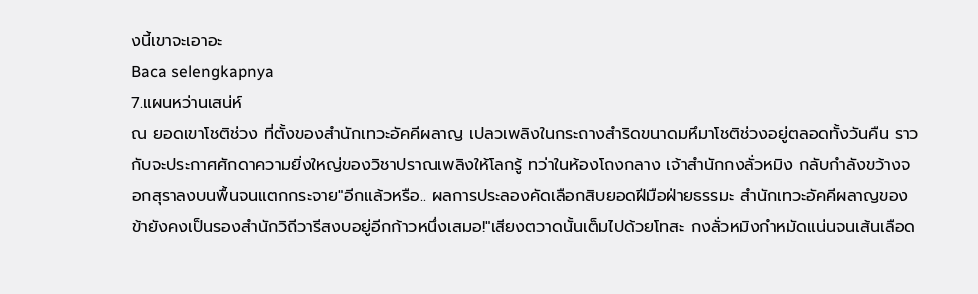งนี้เขาจะเอาอะ
Baca selengkapnya
7.แผนหว่านเสน่ห์
ณ ยอดเขาโชติช่วง ที่ตั้งของสำนักเทวะอัคคีผลาญ เปลวเพลิงในกระถางสำริดขนาดมหึมาโชติช่วงอยู่ตลอดทั้งวันคืน ราวกับจะประกาศศักดาความยิ่งใหญ่ของวิชาปราณเพลิงให้โลกรู้ ทว่าในห้องโถงกลาง เจ้าสำนักกงลั่วหมิง กลับกำลังขว้างจอกสุราลงบนพื้นจนแตกกระจาย"อีกแล้วหรือ.. ผลการประลองคัดเลือกสิบยอดฝีมือฝ่ายธรรมะ สำนักเทวะอัคคีผลาญของข้ายังคงเป็นรองสำนักวิถีวารีสงบอยู่อีกก้าวหนึ่งเสมอ!"เสียงตวาดนั้นเต็มไปด้วยโทสะ กงลั่วหมิงกำหมัดแน่นจนเส้นเลือด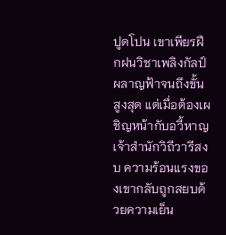ปูดโปน เขาเพียรฝึกฝนวิชาเพลิงกัลป์ผลาญฟ้าจนถึงขั้นสูงสุด แต่เมื่อต้องเผชิญหน้ากับอวี้หาญ เจ้าสำนักวิถีวารีสงบ ความร้อนแรงของเขากลับถูกสยบด้วยความเย็น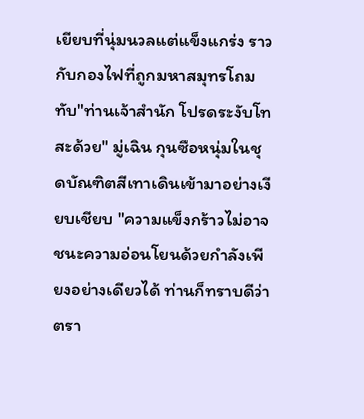เยียบที่นุ่มนวลแต่แข็งแกร่ง ราวกับกองไฟที่ถูกมหาสมุทรโถมทับ"ท่านเจ้าสำนัก โปรดระงับโทสะด้วย" มู่เฉิน กุนซือหนุ่มในชุดบัณฑิตสีเทาเดินเข้ามาอย่างเงียบเชียบ "ความแข็งกร้าวไม่อาจชนะความอ่อนโยนด้วยกำลังเพียงอย่างเดียวได้ ท่านก็ทราบดีว่าตรา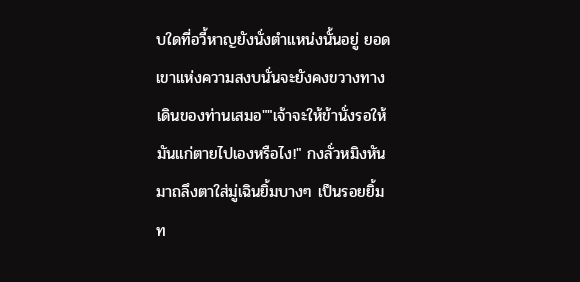บใดที่อวี้หาญยังนั่งตำแหน่งนั้นอยู่ ยอดเขาแห่งความสงบนั่นจะยังคงขวางทางเดินของท่านเสมอ""เจ้าจะให้ข้านั่งรอให้มันแก่ตายไปเองหรือไง!" กงลั่วหมิงหันมาถลึงตาใส่มู่เฉินยิ้มบางๆ เป็นรอยยิ้มท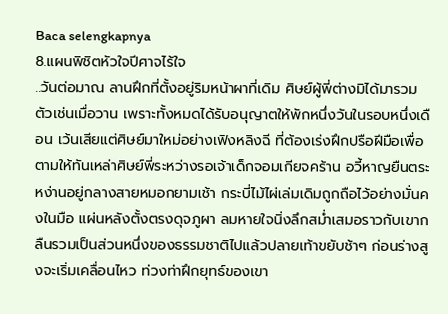Baca selengkapnya
8.แผนพิชิตหัวใจปีศาจไร้ใจ
..วันต่อมาณ ลานฝึกที่ตั้งอยู่ริมหน้าผาที่เดิม ศิษย์ผู้พี่ต่างมิได้มารวมตัวเช่นเมื่อวาน เพราะทั้งหมดได้รับอนุญาตให้พักหนึ่งวันในรอบหนึ่งเดือน เว้นเสียแต่ศิษย์มาใหม่อย่างเฟิงหลิงฉี ที่ต้องเร่งฝึกปรือฝีมือเพื่อตามให้ทันเหล่าศิษย์พี่ระหว่างรอเจ้าเด็กจอมเกียจคร้าน อวี้หาญยืนตระหง่านอยู่กลางสายหมอกยามเช้า กระบี่ไม้ไผ่เล่มเดิมถูกถือไว้อย่างมั่นคงในมือ แผ่นหลังตั้งตรงดุจภูผา ลมหายใจนิ่งลึกสม่ำเสมอราวกับเขากลืนรวมเป็นส่วนหนึ่งของธรรมชาติไปแล้วปลายเท้าขยับช้าๆ ก่อนร่างสูงจะเริ่มเคลื่อนไหว ท่วงท่าฝึกยุทธ์ของเขา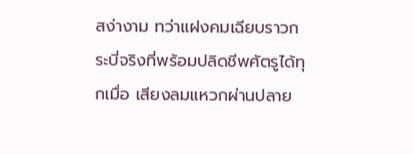สง่างาม ทว่าแฝงคมเฉียบราวกระบี่จริงที่พร้อมปลิดชีพศัตรูได้ทุกเมื่อ เสียงลมแหวกผ่านปลาย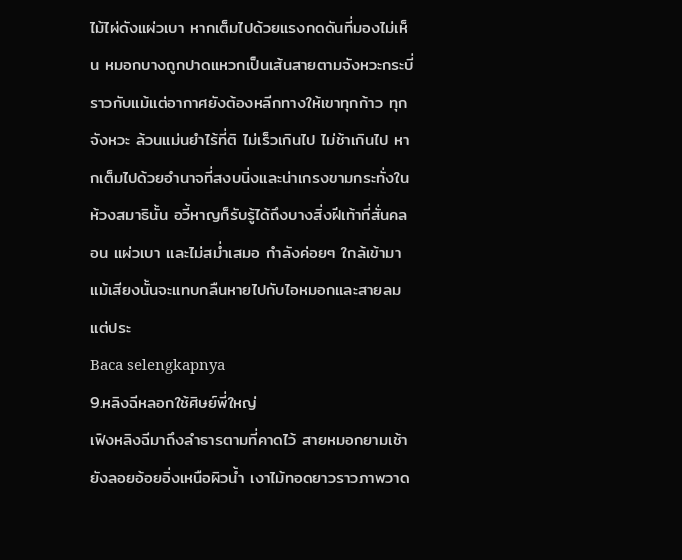ไม้ไผ่ดังแผ่วเบา หากเต็มไปด้วยแรงกดดันที่มองไม่เห็น หมอกบางถูกปาดแหวกเป็นเส้นสายตามจังหวะกระบี่ ราวกับแม้แต่อากาศยังต้องหลีกทางให้เขาทุกก้าว ทุกจังหวะ ล้วนแม่นยำไร้ที่ติ ไม่เร็วเกินไป ไม่ช้าเกินไป หากเต็มไปด้วยอำนาจที่สงบนิ่งและน่าเกรงขามกระทั่งในห้วงสมาธินั้น อวี้หาญก็รับรู้ได้ถึงบางสิ่งฝีเท้าที่สั่นคลอน แผ่วเบา และไม่สม่ำเสมอ กำลังค่อยๆ ใกล้เข้ามาแม้เสียงนั้นจะแทบกลืนหายไปกับไอหมอกและสายลม แต่ประ
Baca selengkapnya
9.หลิงฉีหลอกใช้ศิษย์พี่ใหญ่
เฟิงหลิงฉีมาถึงลำธารตามที่คาดไว้ สายหมอกยามเช้ายังลอยอ้อยอิ่งเหนือผิวน้ำ เงาไม้ทอดยาวราวภาพวาด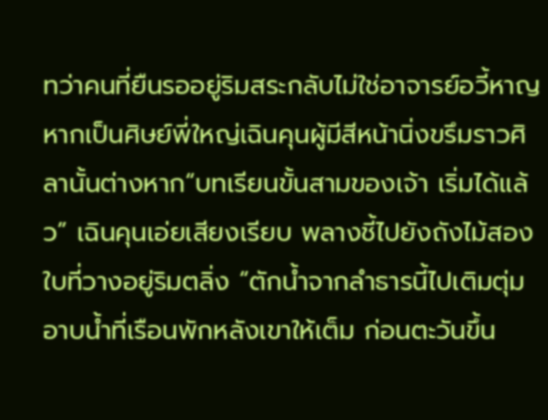ทว่าคนที่ยืนรออยู่ริมสระกลับไม่ใช่อาจารย์อวี้หาญ หากเป็นศิษย์พี่ใหญ่เฉินคุนผู้มีสีหน้านิ่งขรึมราวศิลานั้นต่างหาก“บทเรียนขั้นสามของเจ้า เริ่มได้แล้ว” เฉินคุนเอ่ยเสียงเรียบ พลางชี้ไปยังถังไม้สองใบที่วางอยู่ริมตลิ่ง “ตักน้ำจากลำธารนี้ไปเติมตุ่มอาบน้ำที่เรือนพักหลังเขาให้เต็ม ก่อนตะวันขึ้น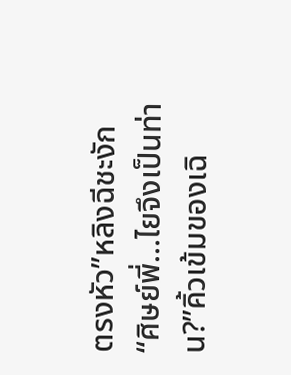ตรงหัว”หลิงฉีชะงัก “ศิษย์พี่…ไยจึงเป็นท่าน?”คิ้วเข้มของเฉิ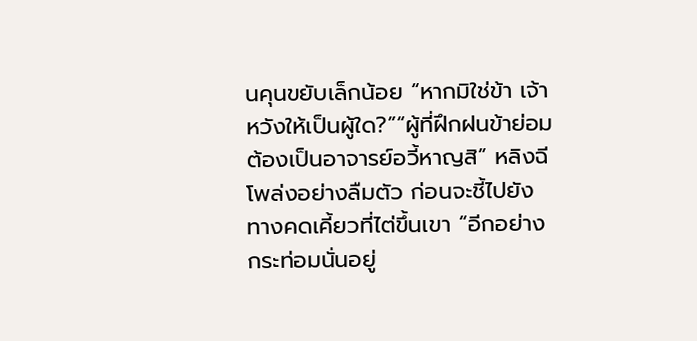นคุนขยับเล็กน้อย “หากมิใช่ข้า เจ้าหวังให้เป็นผู้ใด?”“ผู้ที่ฝึกฝนข้าย่อมต้องเป็นอาจารย์อวี้หาญสิ” หลิงฉีโพล่งอย่างลืมตัว ก่อนจะชี้ไปยังทางคดเคี้ยวที่ไต่ขึ้นเขา “อีกอย่าง กระท่อมนั่นอยู่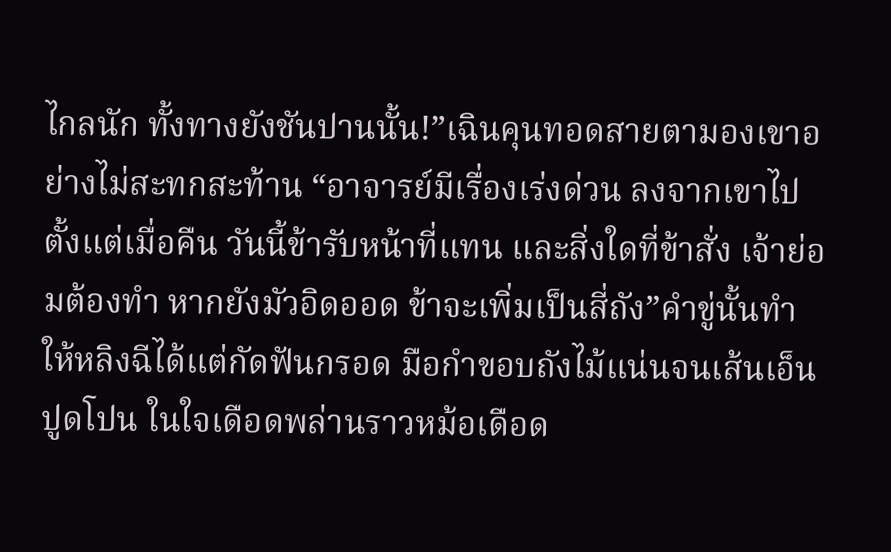ไกลนัก ทั้งทางยังชันปานนั้น!”เฉินคุนทอดสายตามองเขาอย่างไม่สะทกสะท้าน “อาจารย์มีเรื่องเร่งด่วน ลงจากเขาไปตั้งแต่เมื่อคืน วันนี้ข้ารับหน้าที่แทน และสิ่งใดที่ข้าสั่ง เจ้าย่อมต้องทำ หากยังมัวอิดออด ข้าจะเพิ่มเป็นสี่ถัง”คำขู่นั้นทำให้หลิงฉีได้แต่กัดฟันกรอด มือกำขอบถังไม้แน่นจนเส้นเอ็นปูดโปน ในใจเดือดพล่านราวหม้อเดือด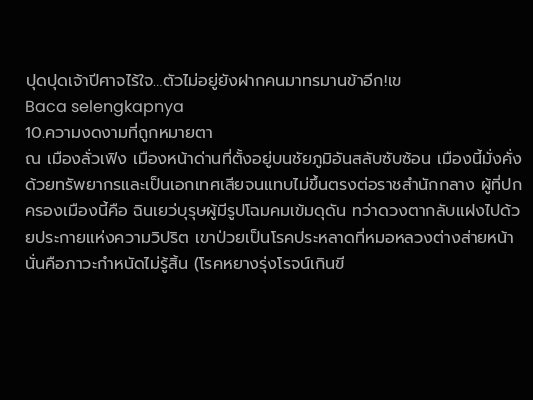ปุดปุดเจ้าปีศาจไร้ใจ…ตัวไม่อยู่ยังฝากคนมาทรมานข้าอีก!เข
Baca selengkapnya
10.ความงดงามที่ถูกหมายตา
ณ เมืองลั่วเฟิง เมืองหน้าด่านที่ตั้งอยู่บนชัยภูมิอันสลับซับซ้อน เมืองนี้มั่งคั่งด้วยทรัพยากรและเป็นเอกเทศเสียจนแทบไม่ขึ้นตรงต่อราชสำนักกลาง ผู้ที่ปกครองเมืองนี้คือ ฉินเยว่บุรุษผู้มีรูปโฉมคมเข้มดุดัน ทว่าดวงตากลับแฝงไปด้วยประกายแห่งความวิปริต เขาป่วยเป็นโรคประหลาดที่หมอหลวงต่างส่ายหน้า นั่นคือภาวะกำหนัดไม่รู้สิ้น (โรคหยางรุ่งโรจน์เกินขี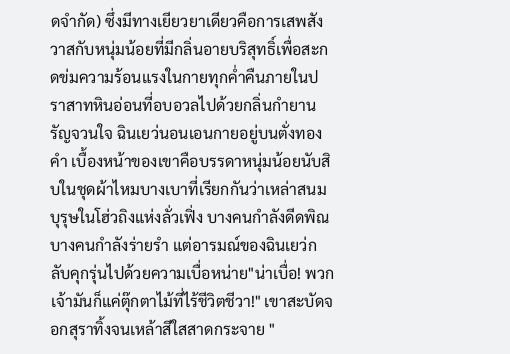ดจำกัด) ซึ่งมีทางเยียวยาเดียวคือการเสพสังวาสกับหนุ่มน้อยที่มีกลิ่นอายบริสุทธิ์เพื่อสะกดข่มความร้อนแรงในกายทุกค่ำคืนภายในปราสาทหินอ่อนที่อบอวลไปด้วยกลิ่นกำยานรัญจวนใจ ฉินเยว่นอนเอนกายอยู่บนตั่งทองคำ เบื้องหน้าของเขาคือบรรดาหนุ่มน้อยนับสิบในชุดผ้าไหมบางเบาที่เรียกกันว่าเหล่าสนมบุรุษในโฮ่วถิงแห่งลั่วเฟิ่ง บางคนกำลังดีดพิณ บางคนกำลังร่ายรำ แต่อารมณ์ของฉินเยว่กลับคุกรุ่นไปด้วยความเบื่อหน่าย"น่าเบื่อ! พวกเจ้ามันก็แค่ตุ๊กตาไม้ที่ไร้ชีวิตชีวา!" เขาสะบัดจอกสุราทิ้งจนเหล้าสีใสสาดกระจาย "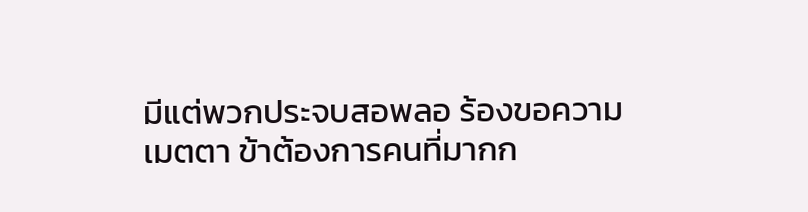มีแต่พวกประจบสอพลอ ร้องขอความเมตตา ข้าต้องการคนที่มากก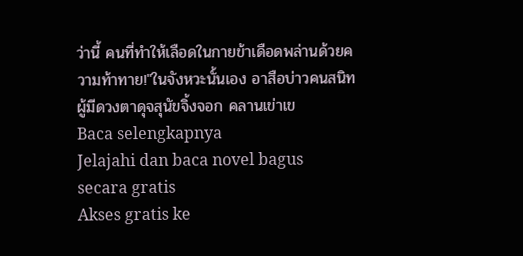ว่านี้ คนที่ทำให้เลือดในกายข้าเดือดพล่านด้วยความท้าทาย!"ในจังหวะนั้นเอง อาสือบ่าวคนสนิทผู้มีดวงตาดุจสุนัขจิ้งจอก คลานเข่าเข
Baca selengkapnya
Jelajahi dan baca novel bagus secara gratis
Akses gratis ke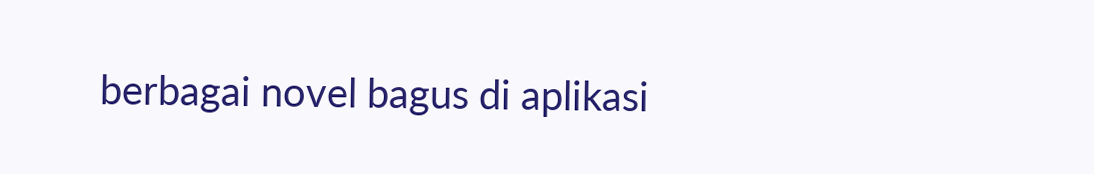berbagai novel bagus di aplikasi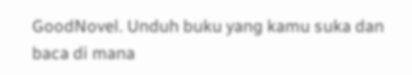GoodNovel. Unduh buku yang kamu suka dan baca di mana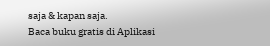saja & kapan saja.
Baca buku gratis di Aplikasi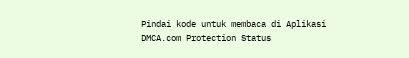Pindai kode untuk membaca di Aplikasi
DMCA.com Protection Status